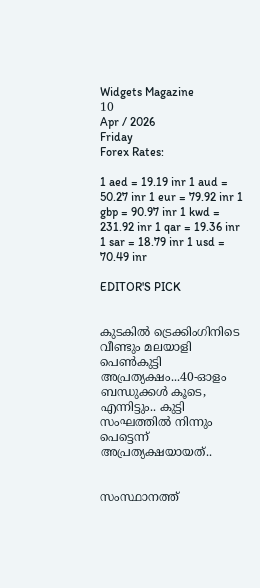Widgets Magazine
10
Apr / 2026
Friday
Forex Rates:

1 aed = 19.19 inr 1 aud = 50.27 inr 1 eur = 79.92 inr 1 gbp = 90.97 inr 1 kwd = 231.92 inr 1 qar = 19.36 inr 1 sar = 18.79 inr 1 usd = 70.49 inr

EDITOR'S PICK


കുടകിൽ ട്രെക്കിംഗിനിടെ വീണ്ടും മലയാളി പെൺകുട്ടി അപ്രത്യക്ഷം...40-ഓളം ബന്ധുക്കൾ കൂടെ, എന്നിട്ടും.. കുട്ടി സംഘത്തില്‍ നിന്നും പെട്ടെന്ന് അപ്രത്യക്ഷയായത്..


സംസ്ഥാനത്ത്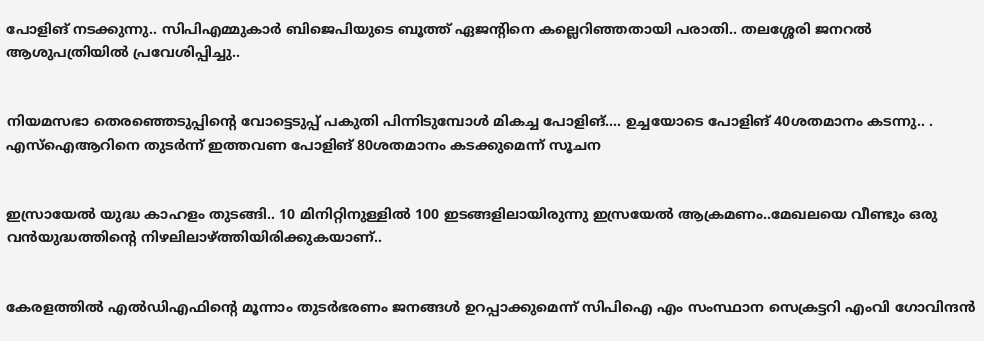പോളിങ് നടക്കുന്നു.. സിപിഎമ്മുകാർ ബിജെപിയുടെ ബൂത്ത് ഏജന്റിനെ കല്ലെറിഞ്ഞതായി പരാതി.. തലശ്ശേരി ജനറൽ ആശുപത്രിയിൽ പ്രവേശിപ്പിച്ചു..


നിയമസഭാ തെരഞ്ഞെടുപ്പിന്‍റെ വോട്ടെടുപ്പ് പകുതി പിന്നിടുമ്പോള്‍ മികച്ച പോളിങ്.... ഉച്ചയോടെ പോളിങ് 40ശതമാനം കടന്നു.. . എസ്ഐആറിനെ തുടര്‍ന്ന് ഇത്തവണ പോളിങ് 80ശതമാനം കടക്കുമെന്ന് സൂചന


ഇസ്രായേൽ യുദ്ധ കാഹളം തുടങ്ങി.. 10 മിനിറ്റിനുള്ളില്‍ 100 ഇടങ്ങളിലായിരുന്നു ഇസ്രയേല്‍ ആക്രമണം..മേഖലയെ വീണ്ടും ഒരു വന്‍യുദ്ധത്തിന്റെ നിഴലിലാഴ്ത്തിയിരിക്കുകയാണ്..


കേരളത്തിൽ എൽഡിഎഫിന്റെ മൂന്നാം തുടർഭരണം ജനങ്ങൾ ഉറപ്പാക്കുമെന്ന് സിപിഐ എം സംസ്ഥാന സെക്രട്ടറി എംവി ഗോവിന്ദൻ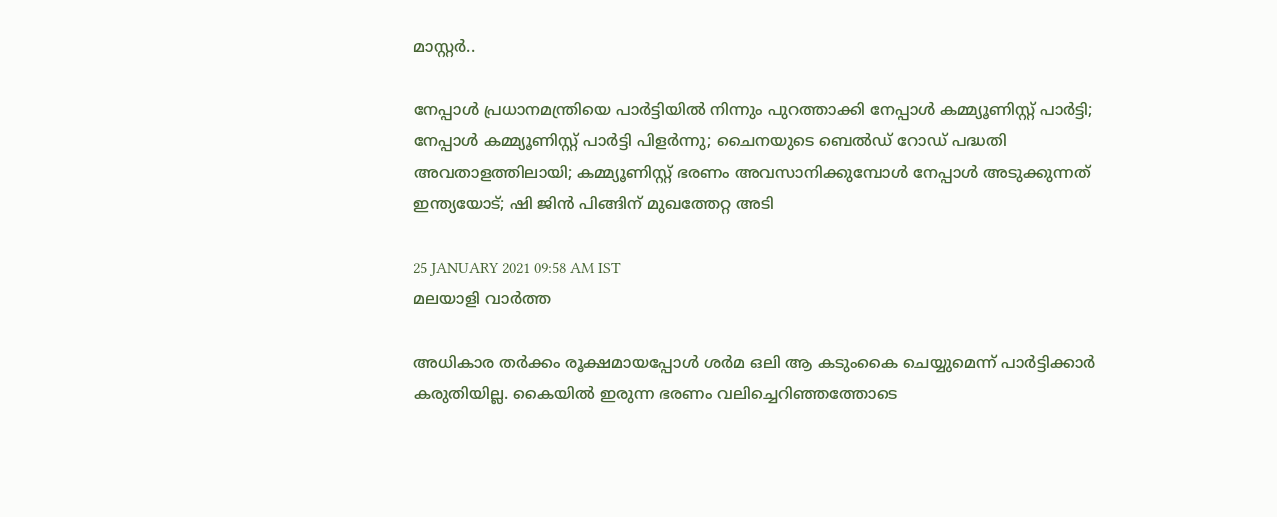മാസ്റ്റർ..

നേപ്പാള്‍ പ്രധാനമന്ത്രിയെ പാര്‍ട്ടിയില്‍ നിന്നും പുറത്താക്കി നേപ്പാള്‍ കമ്മ്യൂണിസ്റ്റ് പാര്‍ട്ടി; നേപ്പാള്‍ കമ്മ്യൂണിസ്റ്റ് പാര്‍ട്ടി പിളര്‍ന്നു; ചൈനയുടെ ബെല്‍ഡ് റോഡ് പദ്ധതി അവതാളത്തിലായി; കമ്മ്യൂണിസ്റ്റ് ഭരണം അവസാനിക്കുമ്പോള്‍ നേപ്പാള്‍ അടുക്കുന്നത് ഇന്ത്യയോട്; ഷി ജിന്‍ പിങ്ങിന് മുഖത്തേറ്റ അടി

25 JANUARY 2021 09:58 AM IST
മലയാളി വാര്‍ത്ത

അധികാര തര്‍ക്കം രൂക്ഷമായപ്പോള്‍ ശര്‍മ ഒലി ആ കടുംകൈ ചെയ്യുമെന്ന് പാര്‍ട്ടിക്കാര്‍ കരുതിയില്ല. കൈയില്‍ ഇരുന്ന ഭരണം വലിച്ചെറിഞ്ഞത്തോടെ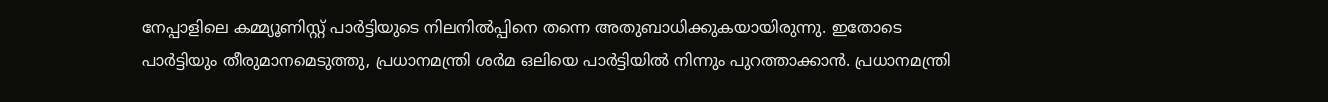നേപ്പാളിലെ കമ്മ്യൂണിസ്റ്റ് പാര്‍ട്ടിയുടെ നിലനില്‍പ്പിനെ തന്നെ അതുബാധിക്കുകയായിരുന്നു. ഇതോടെ പാര്‍ട്ടിയും തീരുമാനമെടുത്തു, പ്രധാനമന്ത്രി ശര്‍മ ഒലിയെ പാര്‍ട്ടിയില്‍ നിന്നും പുറത്താക്കാന്‍. പ്രധാനമന്ത്രി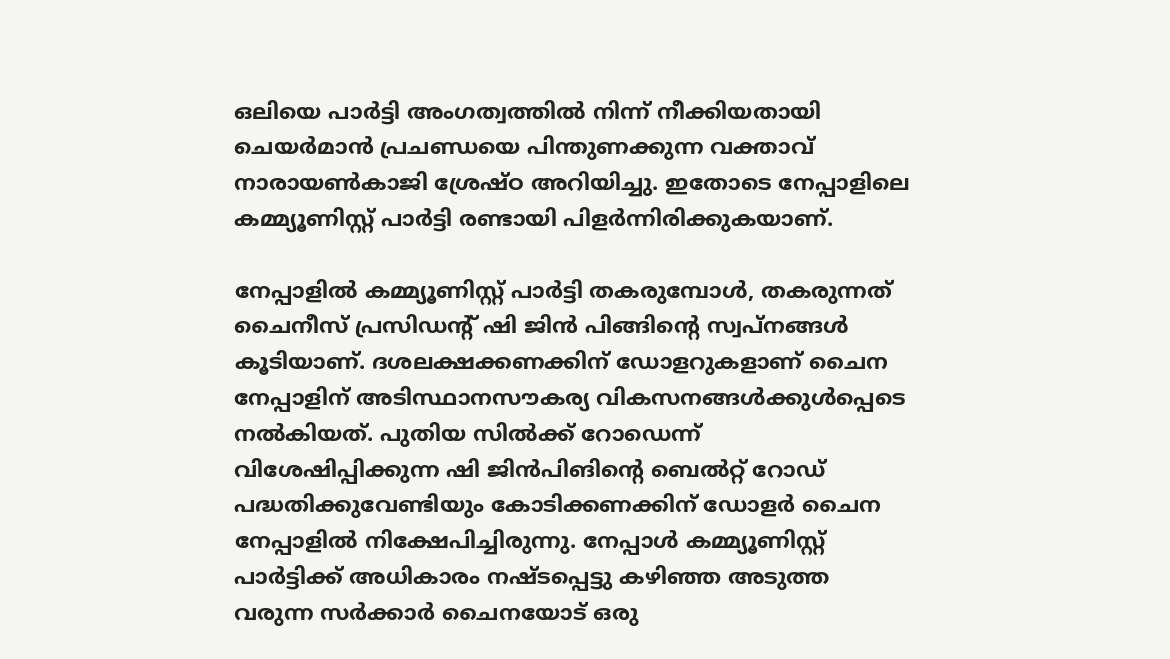ഒലിയെ പാര്‍ട്ടി അംഗത്വത്തില്‍ നിന്ന് നീക്കിയതായി ചെയര്‍മാന്‍ പ്രചണ്ഡയെ പിന്തുണക്കുന്ന വക്താവ് നാരായണ്‍കാജി ശ്രേഷ്ഠ അറിയിച്ചു. ഇതോടെ നേപ്പാളിലെ കമ്മ്യൂണിസ്റ്റ് പാര്‍ട്ടി രണ്ടായി പിളര്‍ന്നിരിക്കുകയാണ്.

നേപ്പാളില്‍ കമ്മ്യൂണിസ്റ്റ് പാര്‍ട്ടി തകരുമ്പോള്‍, തകരുന്നത് ചൈനീസ് പ്രസിഡന്റ് ഷി ജിന്‍ പിങ്ങിന്റെ സ്വപ്‌നങ്ങള്‍ കൂടിയാണ്. ദശലക്ഷക്കണക്കിന് ഡോളറുകളാണ് ചൈന നേപ്പാളിന് അടിസ്ഥാനസൗകര്യ വികസനങ്ങള്‍ക്കുള്‍പ്പെടെ നല്‍കിയത്. പുതിയ സില്‍ക്ക് റോഡെന്ന് വിശേഷിപ്പിക്കുന്ന ഷി ജിന്‍പിങിന്റെ ബെല്‍റ്റ് റോഡ് പദ്ധതിക്കുവേണ്ടിയും കോടിക്കണക്കിന് ഡോളര്‍ ചൈന നേപ്പാളില്‍ നിക്ഷേപിച്ചിരുന്നു. നേപ്പാള്‍ കമ്മ്യൂണിസ്റ്റ് പാര്‍ട്ടിക്ക് അധികാരം നഷ്ടപ്പെട്ടു കഴിഞ്ഞ അടുത്ത വരുന്ന സര്‍ക്കാര്‍ ചൈനയോട് ഒരു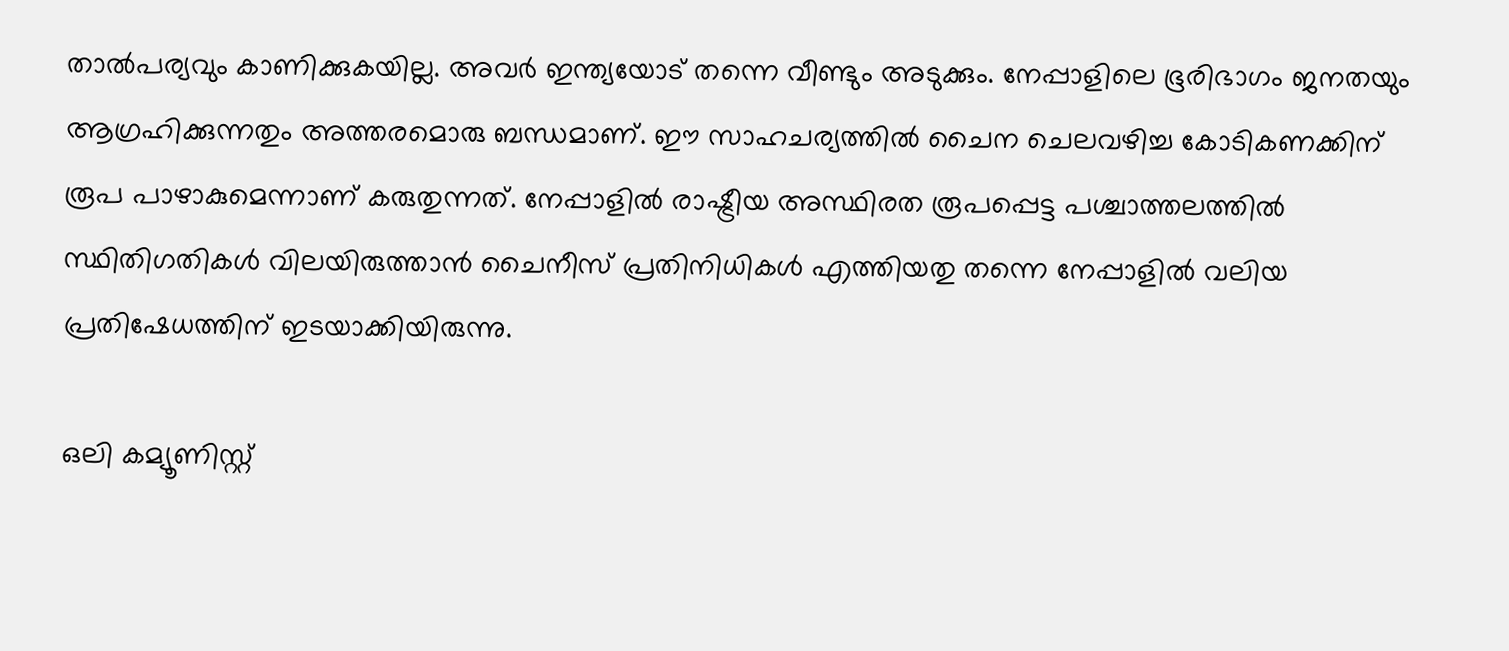താല്‍പര്യവും കാണിക്കുകയില്ല. അവര്‍ ഇന്ത്യയോട് തന്നെ വീണ്ടും അടുക്കും. നേപ്പാളിലെ ഭൂരിഭാഗം ജനതയും ആഗ്രഹിക്കുന്നതും അത്തരമൊരു ബന്ധമാണ്. ഈ സാഹചര്യത്തില്‍ ചൈന ചെലവഴിച്ച കോടികണക്കിന് രൂപ പാഴാകുമെന്നാണ് കരുതുന്നത്. നേപ്പാളില്‍ രാഷ്ട്രീയ അസ്ഥിരത രൂപപ്പെട്ട പശ്ചാത്തലത്തില്‍ സ്ഥിതിഗതികള്‍ വിലയിരുത്താന്‍ ചൈനീസ് പ്രതിനിധികള്‍ എത്തിയതു തന്നെ നേപ്പാളില്‍ വലിയ പ്രതിഷേധത്തിന് ഇടയാക്കിയിരുന്നു.

ഒലി കമ്യൂണിസ്റ്റ്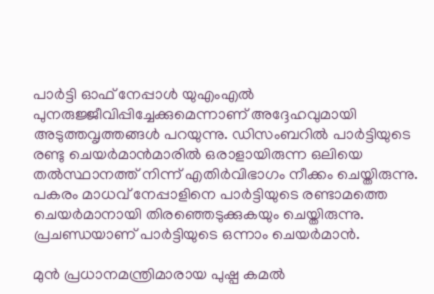പാര്‍ട്ടി ഓഫ് നേപ്പാള്‍ യുഎംഎല്‍ പുനരുജ്ജീവിപ്പിച്ചേക്കുമെന്നാണ് അദ്ദേഹവുമായി അടുത്തവൃത്തങ്ങള്‍ പറയുന്നു. ഡിസംബറില്‍ പാര്‍ട്ടിയുടെ രണ്ടു ചെയര്‍മാന്‍മാരില്‍ ഒരാളായിരുന്ന ഒലിയെ തല്‍സ്ഥാനത്ത് നിന്ന് എതിര്‍വിഭാഗം നീക്കം ചെയ്തിരുന്നു. പകരം മാധവ് നേപ്പാളിനെ പാര്‍ട്ടിയുടെ രണ്ടാമത്തെ ചെയര്‍മാനായി തിരഞ്ഞെടുക്കുകയും ചെയ്തിരുന്നു. പ്രചണ്ഡയാണ് പാര്‍ട്ടിയുടെ ഒന്നാം ചെയര്‍മാന്‍.

മുന്‍ പ്രധാനമന്ത്രിമാരായ പുഷ്പ കമല്‍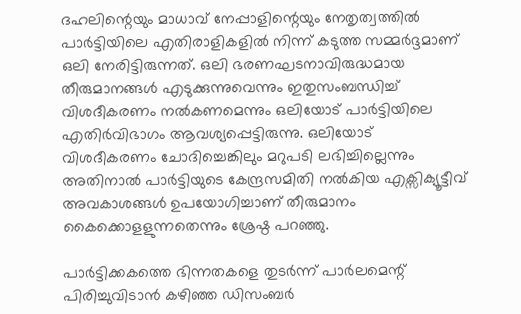ദഹലിന്റെയും മാധാവ് നേപ്പാളിന്റെയും നേതൃത്വത്തില്‍ പാര്‍ട്ടിയിലെ എതിരാളികളില്‍ നിന്ന് കടുത്ത സമ്മര്‍ദ്ദമാണ് ഒലി നേരിട്ടിരുന്നത്. ഒലി ഭരണഘടനാവിരുദ്ധമായ തീരുമാനങ്ങള്‍ എടുക്കുന്നുവെന്നും ഇതുസംബന്ധിച്ച് വിശദീകരണം നല്‍കണമെന്നും ഒലിയോട് പാര്‍ട്ടിയിലെ എതിര്‍വിഭാഗം ആവശ്യപ്പെട്ടിരുന്നു. ഒലിയോട് വിശദീകരണം ചോദിച്ചെങ്കിലും മറുപടി ലഭിച്ചില്ലെന്നും അതിനാല്‍ പാര്‍ട്ടിയുടെ കേന്ദ്രസമിതി നല്‍കിയ എക്സിക്യൂട്ടീവ് അവകാശങ്ങള്‍ ഉപയോഗിച്ചാണ് തീരുമാനം കൈക്കൊളളുന്നതെന്നും ശ്രേഷ്ഠ പറഞ്ഞു.

പാര്‍ട്ടിക്കകത്തെ ഭിന്നതകളെ തുടര്‍ന്ന് പാര്‍ലമെന്റ് പിരിച്ചുവിടാന്‍ കഴിഞ്ഞ ഡിസംബര്‍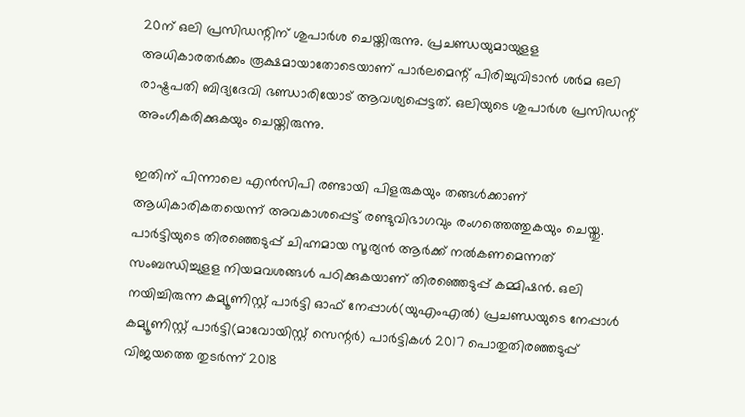20ന് ഒലി പ്രസിഡന്റിന് ശുപാര്‍ശ ചെയ്തിരുന്നു. പ്രചണ്ഡയുമായുളള അധികാരതര്‍ക്കം രൂക്ഷമായാതോടെയാണ് പാര്‍ലമെന്റ് പിരിച്ചുവിടാന്‍ ശര്‍മ ഒലി രാഷ്ട്രപതി ബിദ്യദേവി ഭണ്ഡാരിയോട് ആവശ്യപ്പെട്ടത്. ഒലിയുടെ ശുപാര്‍ശ പ്രസിഡന്റ് അംഗീകരിക്കുകയും ചെയ്തിരുന്നു.

ഇതിന് പിന്നാലെ എന്‍സിപി രണ്ടായി പിളരുകയും തങ്ങള്‍ക്കാണ് ആധികാരികതയെന്ന് അവകാശപ്പെട്ട് രണ്ടുവിഭാഗവും രംഗത്തെത്തുകയും ചെയ്തു. പാര്‍ട്ടിയുടെ തിരഞ്ഞെടുപ്പ് ചിഹ്നമായ സൂര്യന്‍ ആര്‍ക്ക് നല്‍കണമെന്നത് സംബന്ധിച്ചുളള നിയമവശങ്ങള്‍ പഠിക്കുകയാണ് തിരഞ്ഞെടുപ്പ് കമ്മിഷന്‍. ഒലി നയിച്ചിരുന്ന കമ്യൂണിസ്റ്റ് പാര്‍ട്ടി ഓഫ് നേപ്പാള്‍(യുഎംഎല്‍) പ്രചണ്ഡയുടെ നേപ്പാള്‍ കമ്യൂണിസ്റ്റ് പാര്‍ട്ടി(മാവോയിസ്റ്റ് സെന്റര്‍) പാര്‍ട്ടികള്‍ 2017 പൊതുതിരഞ്ഞടുപ്പ് വിജയത്തെ തുടര്‍ന്ന് 2018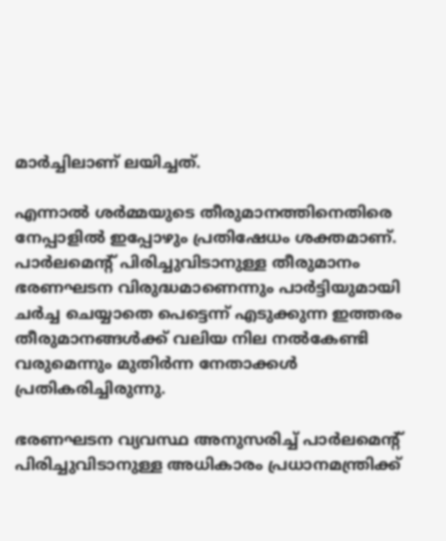മാര്‍ച്ചിലാണ് ലയിച്ചത്.

എന്നാല്‍ ശര്‍മ്മയുടെ തീരുമാനത്തിനെതിരെ നേപ്പാളില്‍ ഇപ്പോഴും പ്രതിഷേധം ശക്തമാണ്. പാര്‍ലമെന്റ് പിരിച്ചുവിടാനുള്ള തീരുമാനം ഭരണഘടന വിരുദ്ധമാണെന്നും പാര്‍ട്ടിയുമായി ചര്‍ച്ച ചെയ്യാതെ പെട്ടെന്ന് എടുക്കുന്ന ഇത്തരം തീരുമാനങ്ങള്‍ക്ക് വലിയ നില നല്‍കേണ്ടി വരുമെന്നും മുതിര്‍ന്ന നേതാക്കള്‍ പ്രതികരിച്ചിരുന്നു.

ഭരണഘടന വ്യവസ്ഥ അനുസരിച്ച് പാര്‍ലമെന്റ് പിരിച്ചുവിടാനുള്ള അധികാരം പ്രധാനമന്ത്രിക്ക്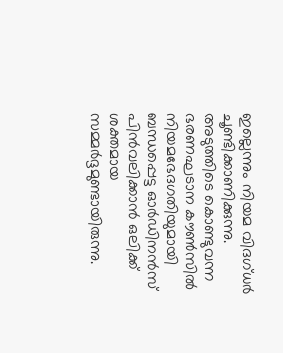ഇല്ലെന്നും നിയമ വിദഗ്ധര്‍ ചൂണ്ടിക്കാണിക്കുന്നു. അടുത്തിടെ കൊണ്ടുവന്ന ഭരണഘടാന കൗണ്‍സില്‍ നിയമഭേദഗതിയുമായി ബന്ധപ്പെട്ട ഓര്‍ഡിനന്‍സ് പിന്‍വലിക്കാന്‍ ഒലിക്ക് ശക്തമായ സമ്മര്‍ദ്ദമുണ്ടായിരുന്നു.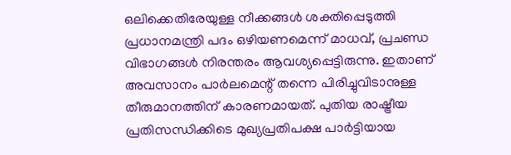ഒലിക്കെതിരേയുള്ള നീക്കങ്ങള്‍ ശക്തിപ്പെടുത്തി പ്രധാനമന്ത്രി പദം ഒഴിയണമെന്ന് മാധവ്, പ്രചണ്ഡ വിഭാഗങ്ങള്‍ നിരന്തരം ആവശ്യപ്പെട്ടിരുന്നു. ഇതാണ് അവസാനം പാര്‍ലമെന്റ് തന്നെ പിരിച്ചുവിടാനുള്ള തീരുമാനത്തിന് കാരണമായത്. പുതിയ രാഷ്ട്രീയ പ്രതിസന്ധിക്കിടെ മുഖ്യപ്രതിപക്ഷ പാര്‍ട്ടിയായ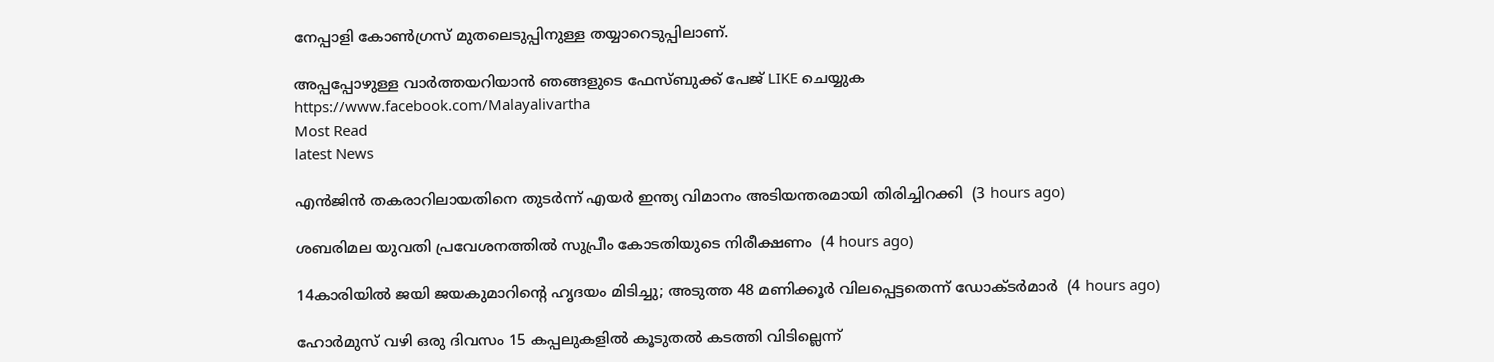നേപ്പാളി കോണ്‍ഗ്രസ് മുതലെടുപ്പിനുള്ള തയ്യാറെടുപ്പിലാണ്.

അപ്പപ്പോഴുള്ള വാര്‍ത്തയറിയാന്‍ ഞങ്ങളുടെ ഫേസ്‌ബുക്ക്‌ പേജ് LIKE ചെയ്യുക
https://www.facebook.com/Malayalivartha
Most Read
latest News

എന്‍ജിന്‍ തകരാറിലായതിനെ തുടര്‍ന്ന് എയര്‍ ഇന്ത്യ വിമാനം അടിയന്തരമായി തിരിച്ചിറക്കി  (3 hours ago)

ശബരിമല യുവതി പ്രവേശനത്തില്‍ സുപ്രീം കോടതിയുടെ നിരീക്ഷണം  (4 hours ago)

14കാരിയില്‍ ജയി ജയകുമാറിന്റെ ഹൃദയം മിടിച്ചു; അടുത്ത 48 മണിക്കൂര്‍ വിലപ്പെട്ടതെന്ന് ഡോക്ടര്‍മാര്‍  (4 hours ago)

ഹോര്‍മുസ് വഴി ഒരു ദിവസം 15 കപ്പലുകളില്‍ കൂടുതല്‍ കടത്തി വിടില്ലെന്ന്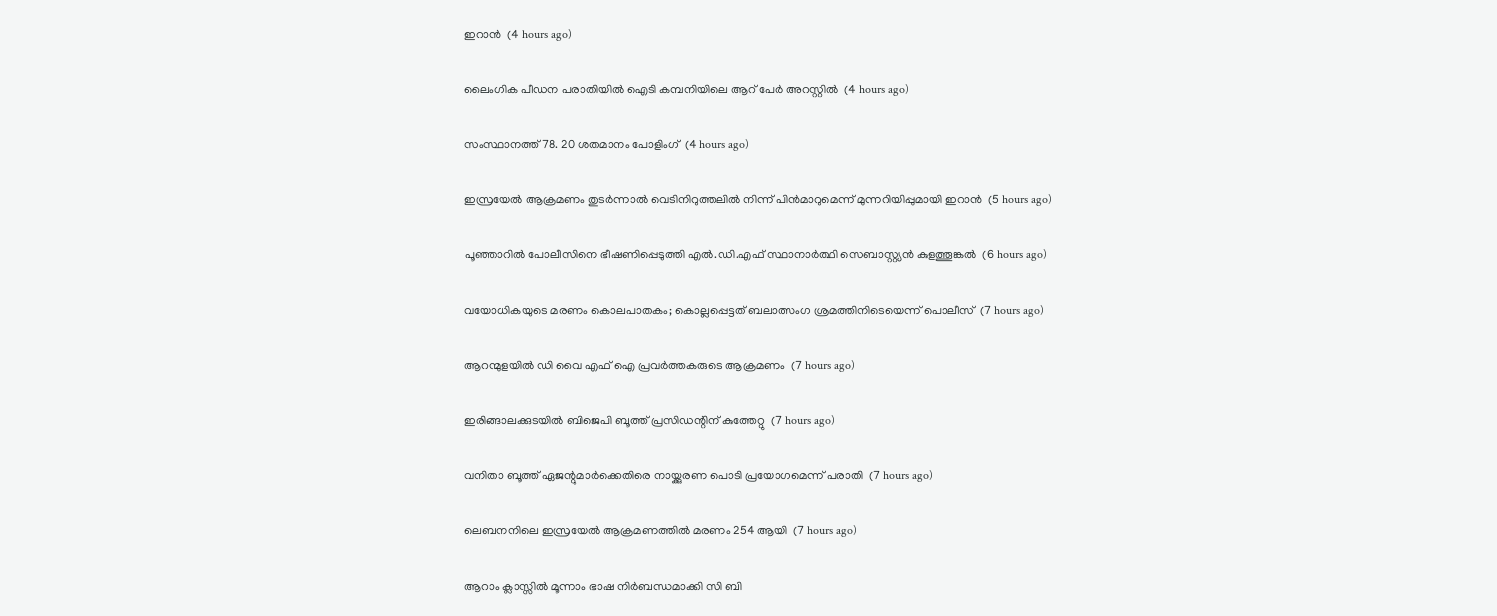ഇറാന്‍  (4 hours ago)

ലൈംഗിക പീഡന പരാതിയില്‍ ഐടി കമ്പനിയിലെ ആറ് പേര്‍ അറസ്റ്റില്‍  (4 hours ago)

സംസ്ഥാനത്ത് 78. 20 ശതമാനം പോളിംഗ്  (4 hours ago)

ഇസ്രയേല്‍ ആക്രമണം തുടര്‍ന്നാല്‍ വെടിനിറുത്തലില്‍ നിന്ന് പിന്‍മാറുമെന്ന് മുന്നറിയിപ്പുമായി ഇറാന്‍  (5 hours ago)

പൂഞ്ഞാറില്‍ പോലീസിനെ ഭീഷണിപ്പെടുത്തി എല്‍.ഡി.എഫ് സ്ഥാനാര്‍ത്ഥി സെബാസ്റ്റ്യന്‍ കുളത്തൂങ്കല്‍  (6 hours ago)

വയോധികയുടെ മരണം കൊലപാതകം; കൊല്ലപ്പെട്ടത് ബലാത്സംഗ ശ്രമത്തിനിടെയെന്ന് പൊലീസ്  (7 hours ago)

ആറന്മുളയില്‍ ഡി വൈ എഫ് ഐ പ്രവര്‍ത്തകരുടെ ആക്രമണം  (7 hours ago)

ഇരിങ്ങാലക്കുടയില്‍ ബിജെപി ബൂത്ത് പ്രസിഡന്റിന് കുത്തേറ്റു  (7 hours ago)

വനിതാ ബൂത്ത് ഏജന്റുമാര്‍ക്കെതിരെ നായ്ക്കുരണ പൊടി പ്രയോഗമെന്ന് പരാതി  (7 hours ago)

ലെബനനിലെ ഇസ്രയേല്‍ ആക്രമണത്തില്‍ മരണം 254 ആയി  (7 hours ago)

ആറാം ക്ലാസ്സില്‍ മൂന്നാം ഭാഷ നിര്‍ബന്ധമാക്കി സി ബി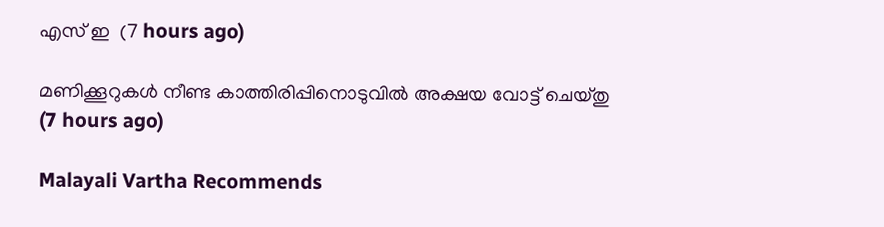എസ് ഇ  (7 hours ago)

മണിക്കൂറുകള്‍ നീണ്ട കാത്തിരിപ്പിനൊടുവില്‍ അക്ഷയ വോട്ട് ചെയ്തു  (7 hours ago)

Malayali Vartha Recommends